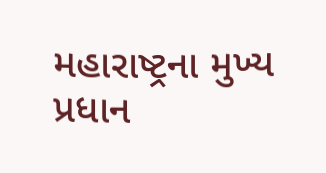મહારાષ્ટ્રના મુખ્ય પ્રધાન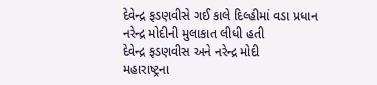દેવેન્દ્ર ફડણવીસે ગઈ કાલે દિલ્હીમાં વડા પ્રધાન નરેન્દ્ર મોદીની મુલાકાત લીધી હતી
દેવેન્દ્ર ફડણવીસ અને નરેન્દ્ર મોદી
મહારાષ્ટ્રના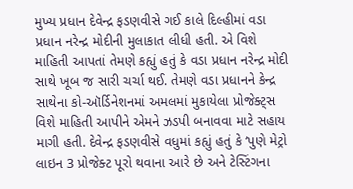મુખ્ય પ્રધાન દેવેન્દ્ર ફડણવીસે ગઈ કાલે દિલ્હીમાં વડા પ્રધાન નરેન્દ્ર મોદીની મુલાકાત લીધી હતી. એ વિશે માહિતી આપતાં તેમણે કહ્યું હતું કે વડા પ્રધાન નરેન્દ્ર મોદી સાથે ખૂબ જ સારી ચર્ચા થઈ. તેમણે વડા પ્રધાનને કેન્દ્ર સાથેના કો-ઑર્ડિનેશનમાં અમલમાં મુકાયેલા પ્રોજેક્ટ્સ વિશે માહિતી આપીને એમને ઝડપી બનાવવા માટે સહાય માગી હતી. દેવેન્દ્ર ફડણવીસે વધુમાં કહ્યું હતું કે ‘પુણે મેટ્રો લાઇન 3 પ્રોજેક્ટ પૂરો થવાના આરે છે અને ટેસ્ટિંગના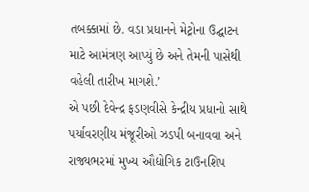તબક્કામાં છે. વડા પ્રધાનને મેટ્રોના ઉદ્ઘાટન માટે આમંત્રણ આપ્યું છે અને તેમની પાસેથી વહેલી તારીખ માગશે.’
એ પછી દેવેન્દ્ર ફડણવીસે કેન્દ્રીય પ્રધાનો સાથે પર્યાવરણીય મંજૂરીઓ ઝડપી બનાવવા અને રાજ્યભરમાં મુખ્ય ઔદ્યોગિક ટાઉનશિપ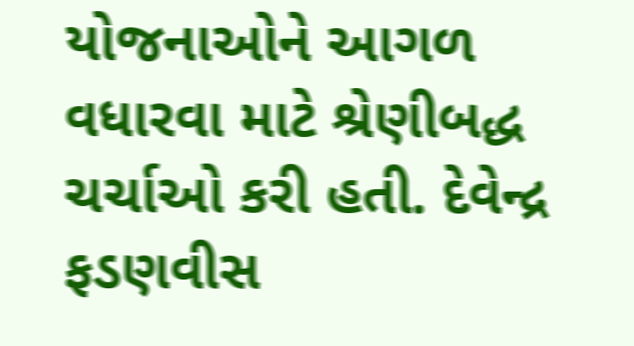યોજનાઓને આગળ વધારવા માટે શ્રેણીબદ્ધ ચર્ચાઓ કરી હતી. દેવેન્દ્ર ફડણવીસ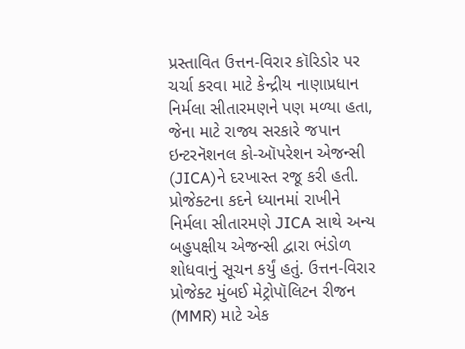પ્રસ્તાવિત ઉત્તન-વિરાર કૉરિડોર પર ચર્ચા કરવા માટે કેન્દ્રીય નાણાપ્રધાન નિર્મલા સીતારમણને પણ મળ્યા હતા, જેના માટે રાજ્ય સરકારે જપાન ઇન્ટરનૅશનલ કો-ઑપરેશન એજન્સી (JICA)ને દરખાસ્ત રજૂ કરી હતી. પ્રોજેક્ટના કદને ધ્યાનમાં રાખીને નિર્મલા સીતારમણે JICA સાથે અન્ય બહુપક્ષીય એજન્સી દ્વારા ભંડોળ શોધવાનું સૂચન કર્યું હતું. ઉત્તન-વિરાર પ્રોજેક્ટ મુંબઈ મેટ્રોપૉલિટન રીજન (MMR) માટે એક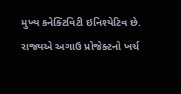મુખ્ય કનેક્ટિવિટી ઇનિશ્યેટિવ છે. રાજ્યએ અગાઉ પ્રોજેક્ટનો ખર્ચ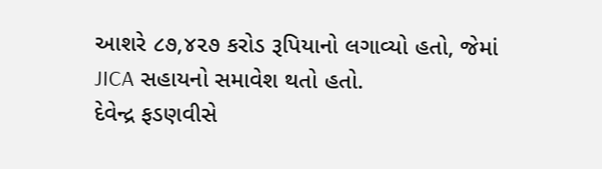આશરે ૮૭,૪૨૭ કરોડ રૂપિયાનો લગાવ્યો હતો, જેમાં JICA સહાયનો સમાવેશ થતો હતો.
દેવેન્દ્ર ફડણવીસે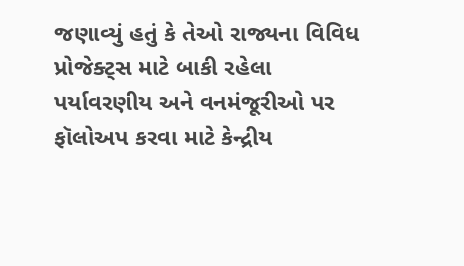જણાવ્યું હતું કે તેઓ રાજ્યના વિવિધ પ્રોજેક્ટ્સ માટે બાકી રહેલા પર્યાવરણીય અને વનમંજૂરીઓ પર ફૉલોઅપ કરવા માટે કેન્દ્રીય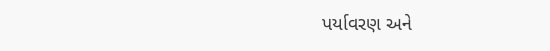પર્યાવરણ અને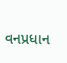વનપ્રધાન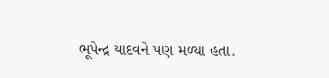ભૂપેન્દ્ર યાદવને પણ મળ્યા હતા.